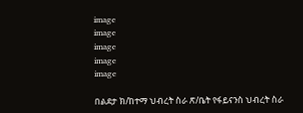image
image
image
image
image

በልደታ ክ/ከተማ ህብረት ስራ ጽ/ቤት የፋይናንስ ህብረት ስራ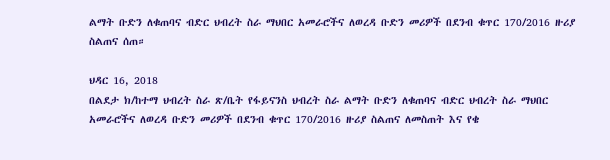ልማት ቡድን ለቁጠባና ብድር ህብረት ስራ ማህበር አመራሮችና ለወረዳ ቡድን መሪዎች በደንብ ቁጥር 170/2016 ዙሪያ ስልጠና ሰጠ።

ህዳር 16, 2018
በልደታ ክ/ከተማ ህብረት ስራ ጽ/ቤት የፋይናንስ ህብረት ስራ ልማት ቡድን ለቁጠባና ብድር ህብረት ስራ ማህበር አመራሮችና ለወረዳ ቡድን መሪዎች በደንብ ቁጥር 170/2016 ዙሪያ ስልጠና ለመስጠት እና የቄ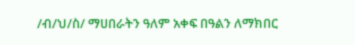/ብ/ህ/ስ/ ማሀበራትን ዓለም አቀፍ በዓልን ለማክበር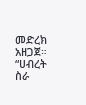መድረክ አዘጋጀ። “ሀብረት ስራ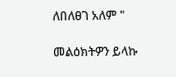ለበለፀገ አለም "

መልዕክትዎን ይላኩ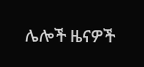ሌሎች ዜናዎች